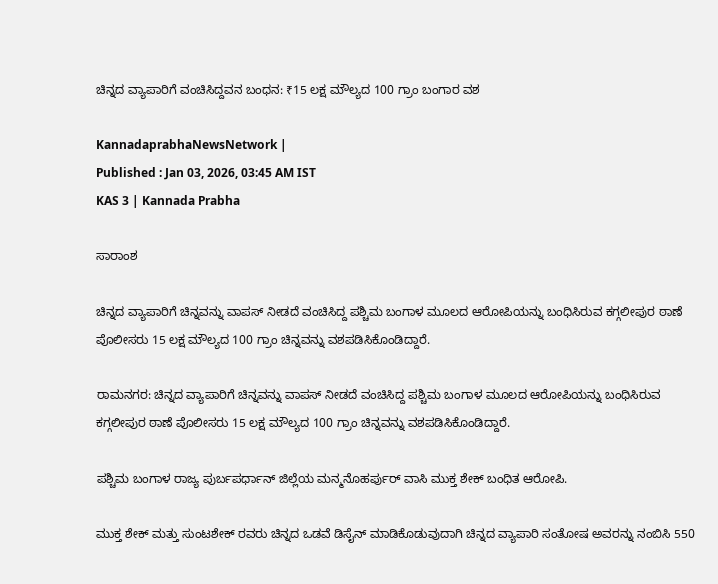ಚಿನ್ನದ ವ್ಯಾಪಾರಿಗೆ ವಂಚಿಸಿದ್ದವನ ಬಂಧನ: ₹15 ಲಕ್ಷ ಮೌಲ್ಯದ 100 ಗ್ರಾಂ ಬಂಗಾರ ವಶ

KannadaprabhaNewsNetwork |
Published : Jan 03, 2026, 03:45 AM IST
KAS 3 | Kannada Prabha

ಸಾರಾಂಶ

ಚಿನ್ನದ ವ್ಯಾಪಾರಿಗೆ ಚಿನ್ನವನ್ನು ವಾಪಸ್ ನೀಡದೆ ವಂಚಿಸಿದ್ದ ಪಶ್ಚಿಮ ಬಂಗಾಳ ಮೂಲದ ಆರೋಪಿಯನ್ನು ಬಂಧಿಸಿರುವ ಕಗ್ಗಲೀಪುರ ಠಾಣೆ ಪೊಲೀಸರು 15 ಲಕ್ಷ ಮೌಲ್ಯದ 100 ಗ್ರಾಂ ಚಿನ್ನವನ್ನು ವಶಪಡಿಸಿಕೊಂಡಿದ್ದಾರೆ.

ರಾಮನಗರ: ಚಿನ್ನದ ವ್ಯಾಪಾರಿಗೆ ಚಿನ್ನವನ್ನು ವಾಪಸ್ ನೀಡದೆ ವಂಚಿಸಿದ್ದ ಪಶ್ಚಿಮ ಬಂಗಾಳ ಮೂಲದ ಆರೋಪಿಯನ್ನು ಬಂಧಿಸಿರುವ ಕಗ್ಗಲೀಪುರ ಠಾಣೆ ಪೊಲೀಸರು 15 ಲಕ್ಷ ಮೌಲ್ಯದ 100 ಗ್ರಾಂ ಚಿನ್ನವನ್ನು ವಶಪಡಿಸಿಕೊಂಡಿದ್ದಾರೆ.

ಪಶ್ಚಿಮ ಬಂಗಾಳ ರಾಜ್ಯ ಪುರ್ಬಪರ್ಧಾನ್ ಜಿಲ್ಲೆಯ ಮನ್ಮನೊಹರ್ಪುರ್ ವಾಸಿ ಮುಕ್ತ ಶೇಕ್ ಬಂಧಿತ ಆರೋಪಿ.

ಮುಕ್ತ ಶೇಕ್ ಮತ್ತು ಸುಂಟಶೇಕ್ ರವರು ಚಿನ್ನದ ಒಡವೆ ಡಿಸೈನ್ ಮಾಡಿಕೊಡುವುದಾಗಿ ಚಿನ್ನದ ವ್ಯಾಪಾರಿ ಸಂತೋಷ ಅವರನ್ನು ನಂಬಿಸಿ 550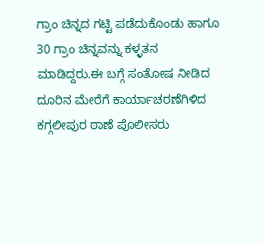ಗ್ರಾಂ ಚಿನ್ನದ ಗಟ್ಟಿ ಪಡೆದುಕೊಂಡು ಹಾಗೂ 30 ಗ್ರಾಂ ಚಿನ್ನವನ್ನು ಕಳ್ಳತನ ಮಾಡಿದ್ದರು.ಈ ಬಗ್ಗೆ ಸಂತೋಷ ನೀಡಿದ ದೂರಿನ ಮೇರೆಗೆ ಕಾರ್ಯಾಚರಣೆಗಿಳಿದ ಕಗ್ಗಲೀಪುರ ಠಾಣೆ ಪೊಲೀಸರು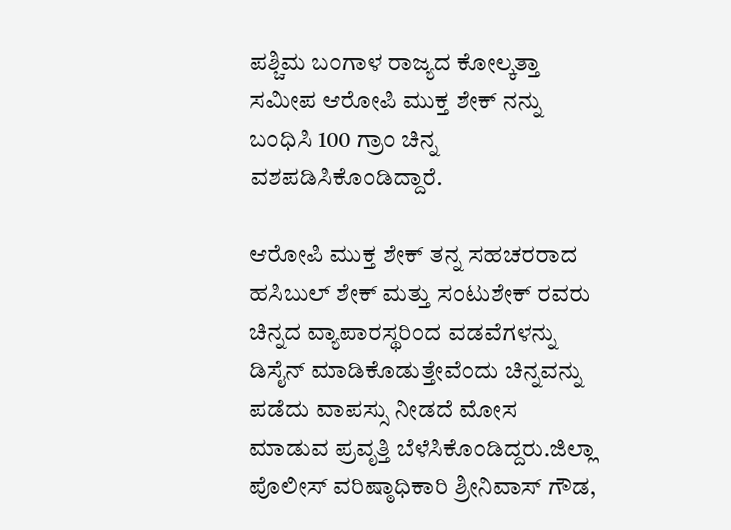ಪಶ್ಚಿಮ ಬಂಗಾಳ ರಾಜ್ಯದ ಕೋಲ್ಕತ್ತಾ ಸಮೀಪ ಆರೋಪಿ ಮುಕ್ತ ಶೇಕ್ ನನ್ನು ಬಂಧಿಸಿ 100 ಗ್ರಾಂ ಚಿನ್ನ ವಶಪಡಿಸಿಕೊಂಡಿದ್ದಾರೆ.

ಆರೋಪಿ ಮುಕ್ತ ಶೇಕ್ ತನ್ನ ಸಹಚರರಾದ ಹಸಿಬುಲ್ ಶೇಕ್ ಮತ್ತು ಸಂಟುಶೇಕ್ ರವರು ಚಿನ್ನದ ವ್ಯಾಪಾರಸ್ಥರಿಂದ ವಡವೆಗಳನ್ನು ಡಿಸೈನ್ ಮಾಡಿಕೊಡುತ್ತೇವೆಂದು ಚಿನ್ನವನ್ನು ಪಡೆದು ವಾಪಸ್ಸು ನೀಡದೆ ಮೋಸ ಮಾಡುವ ಪ್ರವೃತ್ತಿ ಬೆಳೆಸಿಕೊಂಡಿದ್ದರು.ಜಿಲ್ಲಾ ಪೊಲೀಸ್ ವರಿಷ್ಠಾಧಿಕಾರಿ ಶ್ರೀನಿವಾಸ್ ಗೌಡ,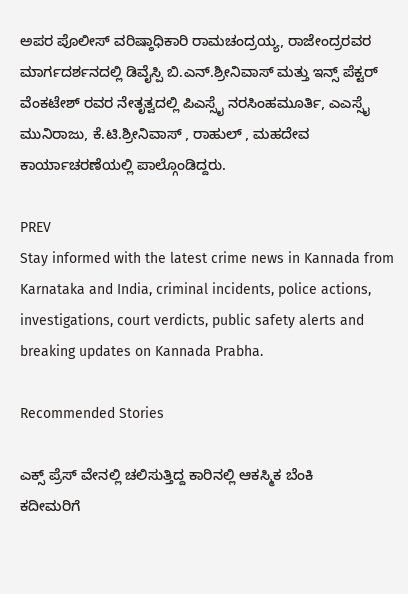ಅಪರ ಪೊಲೀಸ್ ವರಿಷ್ಠಾಧಿಕಾರಿ ರಾಮಚಂದ್ರಯ್ಯ, ರಾಜೇಂದ್ರರವರ ಮಾರ್ಗದರ್ಶನದಲ್ಲಿ ಡಿವೈಸ್ಪಿ ಬಿ.ಎನ್.ಶ್ರೀನಿವಾಸ್ ಮತ್ತು ಇನ್ಸ್ ಪೆಕ್ಟರ್ ವೆಂಕಟೇಶ್ ರವರ ನೇತೃತ್ವದಲ್ಲಿ ಪಿಎಸ್ಸೈ ನರಸಿಂಹಮೂರ್ತಿ, ಎಎಸ್ಸೈ ಮುನಿರಾಜು, ಕೆ.ಟಿ.ಶ್ರೀನಿವಾಸ್ , ರಾಹುಲ್ , ಮಹದೇವ ಕಾರ್ಯಾಚರಣೆಯಲ್ಲಿ ಪಾಲ್ಗೊಂಡಿದ್ದರು.

PREV
Stay informed with the latest crime news in Kannada from Karnataka and India, criminal incidents, police actions, investigations, court verdicts, public safety alerts and breaking updates on Kannada Prabha.

Recommended Stories

ಎಕ್ಸ್ ಪ್ರೆಸ್ ವೇನಲ್ಲಿ ಚಲಿಸುತ್ತಿದ್ದ ಕಾರಿನಲ್ಲಿ ಆಕಸ್ಮಿಕ ಬೆಂಕಿ
ಕದೀಮರಿಗೆ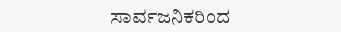ಸಾರ್ವಜನಿಕರಿಂದ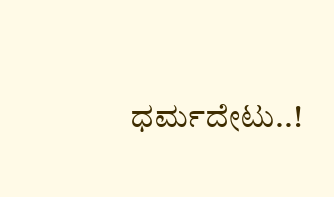ಧರ್ಮದೇಟು..!